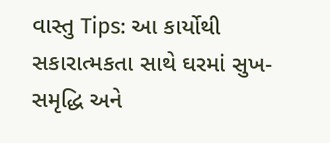વાસ્તુ Tips: આ કાર્યોથી સકારાત્મકતા સાથે ઘરમાં સુખ-સમૃદ્ધિ અને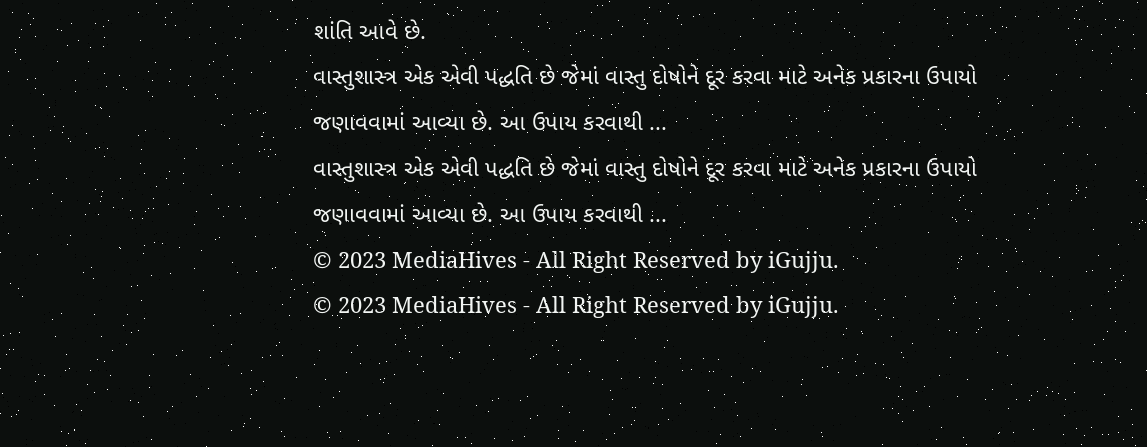શાંતિ આવે છે.
વાસ્તુશાસ્ત્ર એક એવી પદ્ધતિ છે જેમાં વાસ્તુ દોષોને દૂર કરવા માટે અનેક પ્રકારના ઉપાયો જણાવવામાં આવ્યા છે. આ ઉપાય કરવાથી ...
વાસ્તુશાસ્ત્ર એક એવી પદ્ધતિ છે જેમાં વાસ્તુ દોષોને દૂર કરવા માટે અનેક પ્રકારના ઉપાયો જણાવવામાં આવ્યા છે. આ ઉપાય કરવાથી ...
© 2023 MediaHives - All Right Reserved by iGujju.
© 2023 MediaHives - All Right Reserved by iGujju.